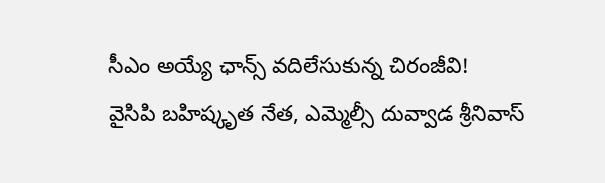సీఎం అయ్యే ఛాన్స్ వదిలేసుకున్న చిరంజీవి!
వైసిపి బహిష్కృత నేత, ఎమ్మెల్సీ దువ్వాడ శ్రీనివాస్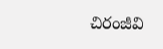చిరంజీవి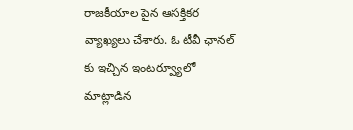రాజకీయాల పైన ఆసక్తికర వ్యాఖ్యలు చేశారు. ఓ టీవీ ఛానల్ కు ఇచ్చిన ఇంటర్వ్యూలో మాట్లాడిన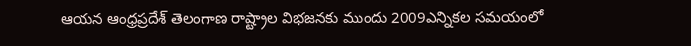ఆయన ఆంధ్రప్రదేశ్ తెలంగాణ రాష్ట్రాల విభజనకు ముందు 2009ఎన్నికల సమయంలో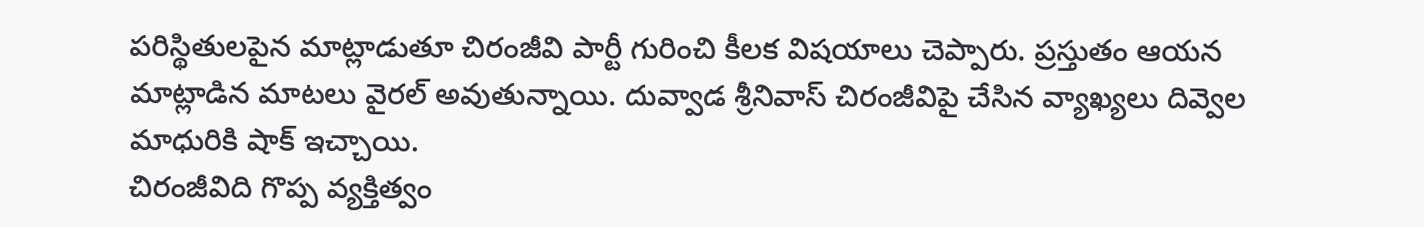పరిస్థితులపైన మాట్లాడుతూ చిరంజీవి పార్టీ గురించి కీలక విషయాలు చెప్పారు. ప్రస్తుతం ఆయన మాట్లాడిన మాటలు వైరల్ అవుతున్నాయి. దువ్వాడ శ్రీనివాస్ చిరంజీవిపై చేసిన వ్యాఖ్యలు దివ్వెల మాధురికి షాక్ ఇచ్చాయి.
చిరంజీవిది గొప్ప వ్యక్తిత్వం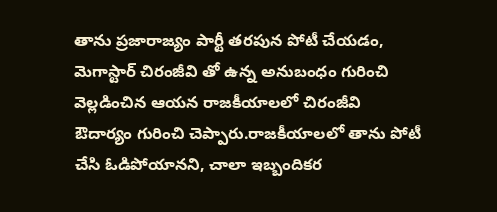తాను ప్రజారాజ్యం పార్టీ తరపున పోటీ చేయడం, మెగాస్టార్ చిరంజీవి తో ఉన్న అనుబంధం గురించి వెల్లడించిన ఆయన రాజకీయాలలో చిరంజీవి ఔదార్యం గురించి చెప్పారు.రాజకీయాలలో తాను పోటీ చేసి ఓడిపోయానని, చాలా ఇబ్బందికర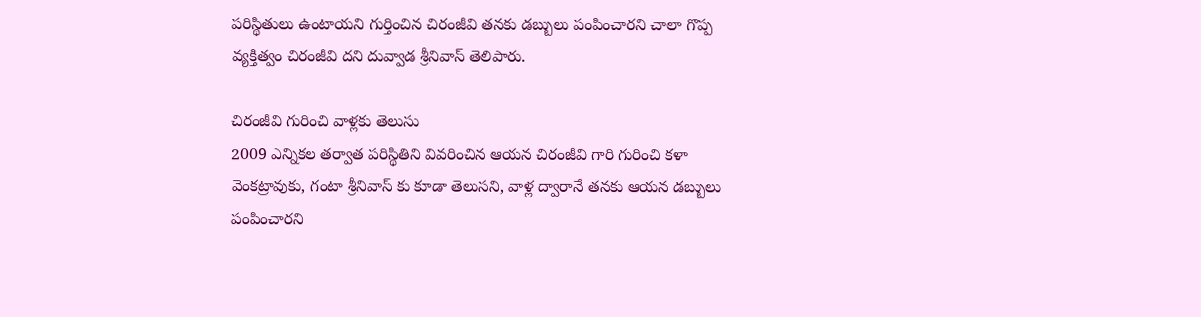పరిస్థితులు ఉంటాయని గుర్తించిన చిరంజీవి తనకు డబ్బులు పంపించారని చాలా గొప్ప వ్యక్తిత్వం చిరంజీవి దని దువ్వాడ శ్రీనివాస్ తెలిపారు.

చిరంజీవి గురించి వాళ్లకు తెలుసు
2009 ఎన్నికల తర్వాత పరిస్థితిని వివరించిన ఆయన చిరంజీవి గారి గురించి కళా వెంకట్రావుకు, గంటా శ్రీనివాస్ కు కూడా తెలుసని, వాళ్ల ద్వారానే తనకు ఆయన డబ్బులు పంపించారని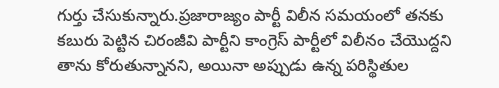గుర్తు చేసుకున్నారు.ప్రజారాజ్యం పార్టీ విలీన సమయంలో తనకు కబురు పెట్టిన చిరంజీవి పార్టీని కాంగ్రెస్ పార్టీలో విలీనం చేయొద్దని తాను కోరుతున్నానని, అయినా అప్పుడు ఉన్న పరిస్థితుల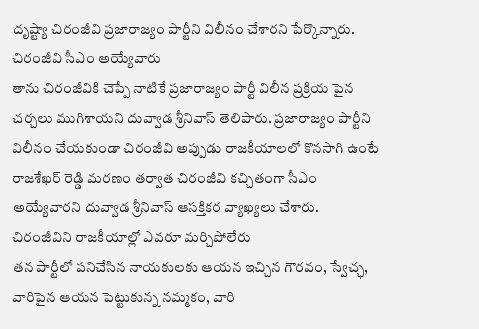దృష్ట్యా చిరంజీవి ప్రజారాజ్యం పార్టీని విలీనం చేశారని పేర్కొన్నారు.
చిరంజీవి సీఎం అయ్యేవారు
తాను చిరంజీవికి చెప్పే నాటికే ప్రజారాజ్యం పార్టీ విలీన ప్రక్రియ పైన చర్చలు ముగిశాయని దువ్వాడ శ్రీనివాస్ తెలిపారు. ప్రజారాజ్యం పార్టీని విలీనం చేయకుండా చిరంజీవి అప్పుడు రాజకీయాలలో కొనసాగి ఉంటే రాజశేఖర్ రెడ్డి మరణం తర్వాత చిరంజీవి కచ్చితంగా సీఎం అయ్యేవారని దువ్వాడ శ్రీనివాస్ ఆసక్తికర వ్యాఖ్యలు చేశారు.
చిరంజీవిని రాజకీయాల్లో ఎవరూ మర్చిపోలేరు
తన పార్టీలో పనిచేసిన నాయకులకు ఆయన ఇచ్చిన గౌరవం, స్వేచ్ఛ, వారిపైన ఆయన పెట్టుకున్న నమ్మకం, వారి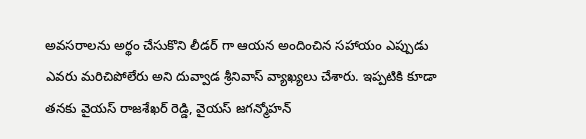అవసరాలను అర్థం చేసుకొని లీడర్ గా ఆయన అందించిన సహాయం ఎప్పుడు ఎవరు మరిచిపోలేరు అని దువ్వాడ శ్రీనివాస్ వ్యాఖ్యలు చేశారు. ఇప్పటికి కూడా తనకు వైయస్ రాజశేఖర్ రెడ్డి, వైయస్ జగన్మోహన్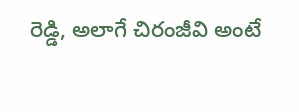రెడ్డి, అలాగే చిరంజీవి అంటే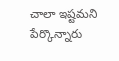చాలా ఇష్టమని పేర్కొన్నారు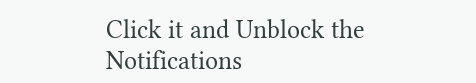Click it and Unblock the Notifications